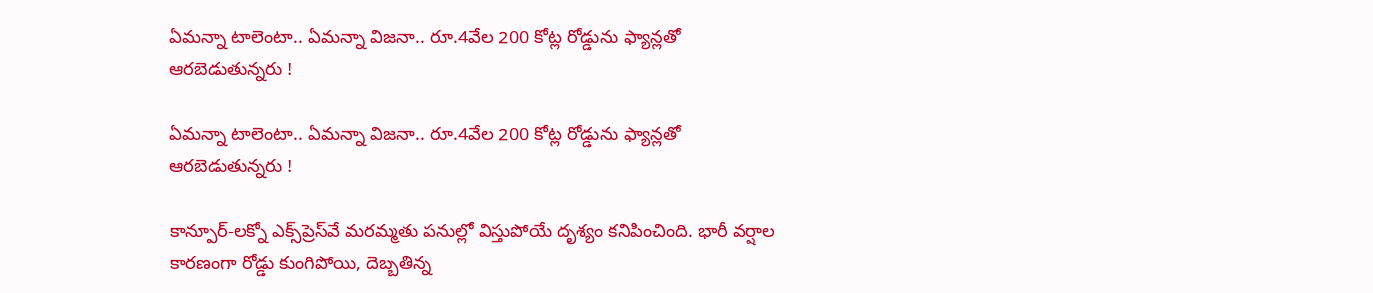ఏమన్నా టాలెంటా.. ఏమన్నా విజనా.. రూ.4వేల 200 కోట్ల రోడ్డును ఫ్యాన్లతో ఆరబెడుతున్నరు !

ఏమన్నా టాలెంటా.. ఏమన్నా విజనా.. రూ.4వేల 200 కోట్ల రోడ్డును ఫ్యాన్లతో ఆరబెడుతున్నరు !

కాన్పూర్-లక్నో ఎక్స్‌ప్రెస్‌వే మరమ్మతు పనుల్లో విస్తుపోయే దృశ్యం కనిపించింది. భారీ వర్షాల కారణంగా రోడ్డు కుంగిపోయి, దెబ్బతిన్న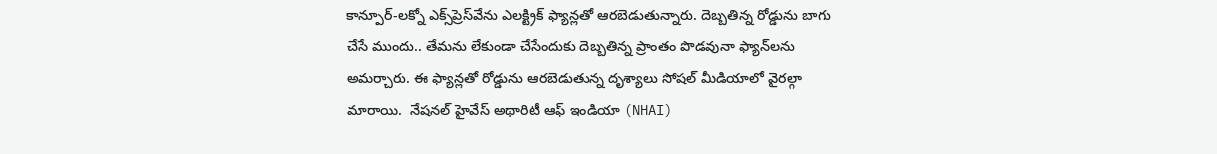కాన్పూర్-లక్నో ఎక్స్‌ప్రెస్‌వేను ఎలక్ట్రిక్ ఫ్యాన్లతో ఆరబెడుతున్నారు. దెబ్బతిన్న రోడ్డును బాగు చేసే ముందు.. తేమను లేకుండా చేసేందుకు దెబ్బతిన్న ప్రాంతం పొడవునా ఫ్యాన్‌లను అమర్చారు. ఈ ఫ్యాన్లతో రోడ్డును ఆరబెడుతున్న దృశ్యాలు సోషల్ మీడియాలో వైరల్గా మారాయి.  నేషనల్ హైవేస్ అథారిటీ ఆఫ్ ఇండియా (NHAI)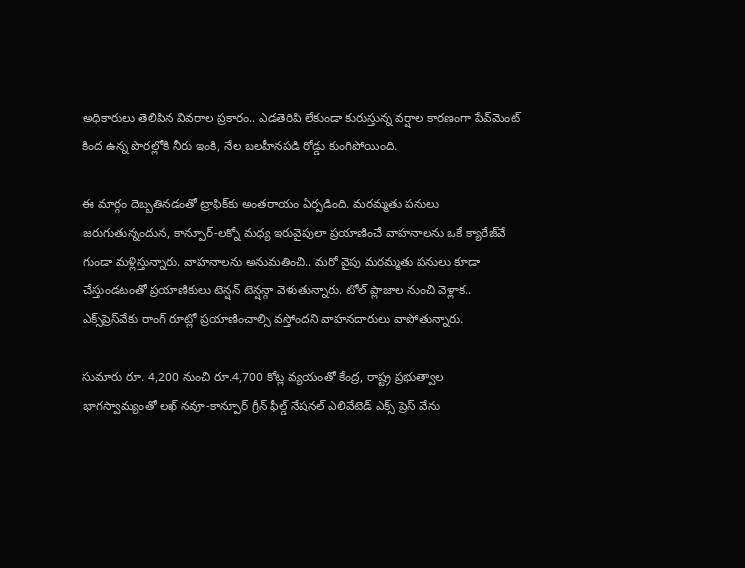అధికారులు తెలిపిన వివరాల ప్రకారం.. ఎడతెరిపి లేకుండా కురుస్తున్న వర్షాల కారణంగా పేవ్‌మెంట్ కింద ఉన్న పొరల్లోకి నీరు ఇంకి, నేల బలహీనపడి రోడ్డు కుంగిపోయింది.

ఈ మార్గం దెబ్బతినడంతో ట్రాఫిక్‌కు అంతరాయం ఏర్పడింది. మరమ్మతు పనులు జరుగుతున్నందున, కాన్పూర్-లక్నో మధ్య ఇరువైపులా ప్రయాణించే వాహనాలను ఒకే క్యారేజ్‌వే గుండా మళ్లిస్తున్నారు. వాహనాలను అనుమతించి.. మరో వైపు మరమ్మతు పనులు కూడా చేస్తుండటంతో ప్రయాణికులు టెన్షన్ టెన్షన్గా వెళుతున్నారు. టోల్ ప్లాజాల నుంచి వెళ్లాక.. ఎక్స్‌ప్రెస్‌వేకు రాంగ్ రూట్లో ప్రయాణించాల్సి వస్తోందని వాహనదారులు వాపోతున్నారు.

సుమారు రూ. 4,200 నుంచి రూ.4,700 కోట్ల వ్యయంతో కేంద్ర, రాష్ట్ర ప్రభుత్వాల భాగస్వామ్యంతో లఖ్ నవూ-కాన్పూర్ గ్రీన్ ఫీల్డ్ నేషనల్ ఎలివేటెడ్ ఎక్స్ ప్రెస్ వేను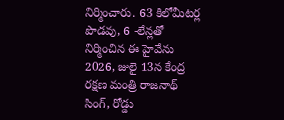నిర్మించారు. 63 కిలోమీటర్ల పొడవు, 6 -లేన్లతో నిర్మించిన ఈ హైవేను 2026, జులై 13న కేంద్ర రక్షణ మంత్రి రాజనాథ్ సింగ్, రోడ్డు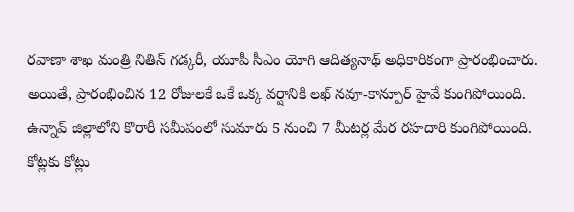రవాణా శాఖ మంత్రి నితిన్ గడ్కరీ, యూపీ సీఎం యోగి ఆదిత్యనాథ్ అధికారికంగా ప్రారంభించారు. అయితే, ప్రారంభించిన 12 రోజులకే ఒకే ఒక్క వర్షానికి లఖ్ నవూ-కాన్పూర్ హైవే కుంగిపోయింది. ఉన్నావ్ జిల్లాలోని కొరారీ సమీపంలో సుమారు 5 నుంచి 7 మీటర్ల మేర రహదారి కుంగిపోయింది. కోట్లకు కోట్లు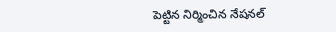పెట్టిన నిర్మించిన నేషనల్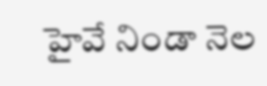హైవే నిండా నెల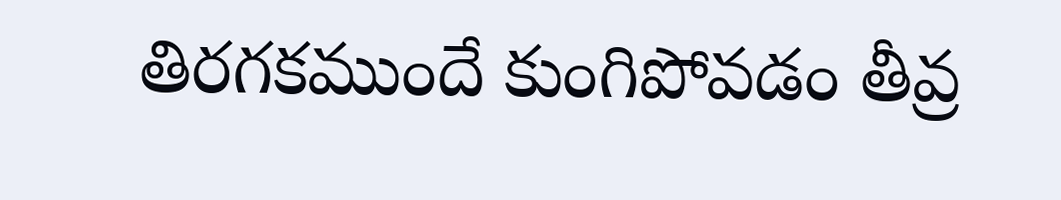తిరగకముందే కుంగిపోవడం తీవ్ర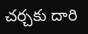చర్చకు దారి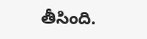తీసింది.